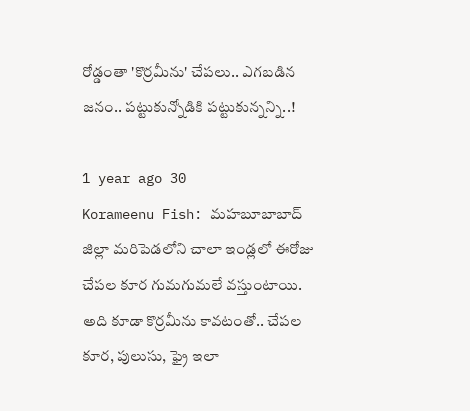రోడ్డంతా 'కొర్రమీను' చేపలు.. ఎగబడిన జనం.. పట్టుకున్నోడికి పట్టుకున్నన్ని..!

1 year ago 30
Korameenu Fish: మహబూబాబాద్‌ జిల్లా మరిపెడలోని చాలా ఇండ్లలో ఈరోజు చేపల కూర గుమగుమలే వస్తుంటాయి. అది కూడా కొర్రమీను కావటంతో.. చేపల కూర, పులుసు, ఫ్రై ఇలా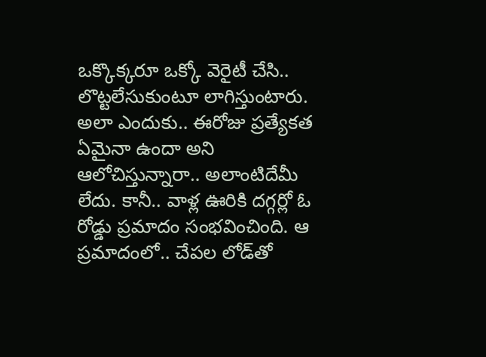ఒక్కొక్కరూ ఒక్కో వెరైటీ చేసి.. లొట్టలేసుకుంటూ లాగిస్తుంటారు. అలా ఎందుకు.. ఈరోజు ప్రత్యేకత ఏమైనా ఉందా అని ఆలోచిస్తున్నారా.. అలాంటిదేమీ లేదు. కానీ.. వాళ్ల ఊరికి దగ్గర్లో ఓ రోడ్డు ప్రమాదం సంభవించింది. ఆ ప్రమాదంలో.. చేపల లోడ్‌తో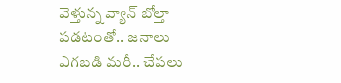వెళ్తున్న వ్యాన్ బోల్తా పడటంతో.. జనాలు ఎగబడి మరీ.. చేపలు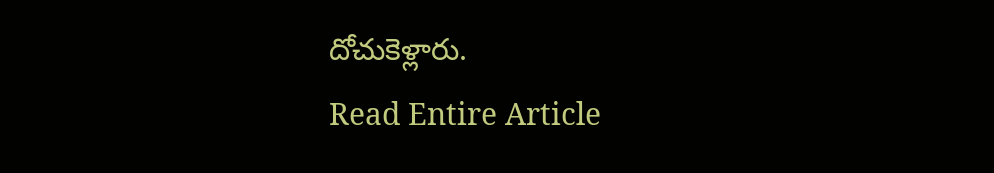దోచుకెళ్లారు.
Read Entire Article